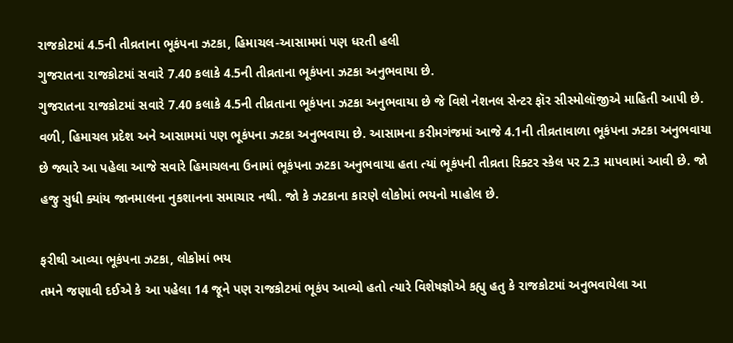રાજકોટમાં 4.5ની તીવ્રતાના ભૂકંપના ઝટકા, હિમાચલ-આસામમાં પણ ધરતી હલી
ગુજરાતના રાજકોટમાં સવારે 7.40 કલાકે 4.5ની તીવ્રતાના ભૂકંપના ઝટકા અનુભવાયા છે.
ગુજરાતના રાજકોટમાં સવારે 7.40 કલાકે 4.5ની તીવ્રતાના ભૂકંપના ઝટકા અનુભવાયા છે જે વિશે નેશનલ સેન્ટર ફૉર સીસ્મોલૉજીએ માહિતી આપી છે. વળી, હિમાચલ પ્રદેશ અને આસામમાં પણ ભૂકંપના ઝટકા અનુભવાયા છે. આસામના કરીમગંજમાં આજે 4.1ની તીવ્રતાવાળા ભૂકંપના ઝટકા અનુભવાયા છે જ્યારે આ પહેલા આજે સવારે હિમાચલના ઉનામાં ભૂકંપના ઝટકા અનુભવાયા હતા ત્યાં ભૂકંપની તીવ્રતા રિક્ટર સ્કેલ પર 2.3 માપવામાં આવી છે. જો હજુ સુધી ક્યાંય જાનમાલના નુકશાનના સમાચાર નથી. જો કે ઝટકાના કારણે લોકોમાં ભયનો માહોલ છે.

ફરીથી આવ્યા ભૂકંપના ઝટકા, લોકોમાં ભય
તમને જણાવી દઈએ કે આ પહેલા 14 જૂને પણ રાજકોટમાં ભૂકંપ આવ્યો હતો ત્યારે વિશેષજ્ઞોએ કહ્યુ હતુ કે રાજકોટમાં અનુભવાયેલા આ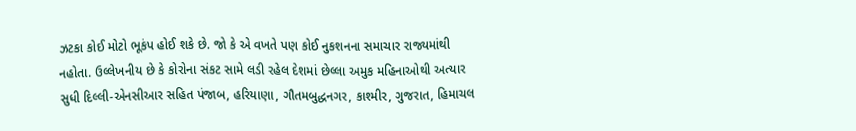ઝટકા કોઈ મોટો ભૂકંપ હોઈ શકે છે. જો કે એ વખતે પણ કોઈ નુકશનના સમાચાર રાજ્યમાંથી નહોતા. ઉલ્લેખનીય છે કે કોરોના સંકટ સામે લડી રહેલ દેશમાં છેલ્લા અમુક મહિનાઓથી અત્યાર સુધી દિલ્લી-એનસીઆર સહિત પંજાબ, હરિયાણા, ગૌતમબુદ્ધનગર, કાશ્મીર, ગુજરાત, હિમાચલ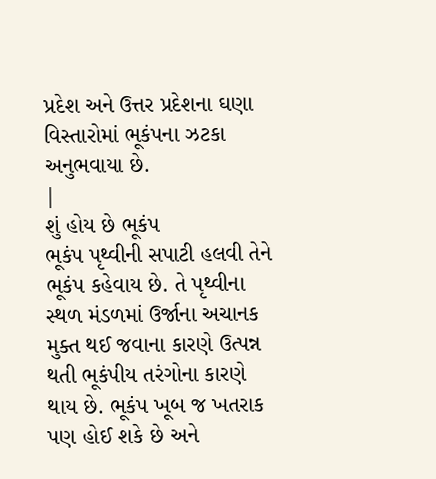પ્રદેશ અને ઉત્તર પ્રદેશના ઘણા વિસ્તારોમાં ભૂકંપના ઝટકા અનુભવાયા છે.
|
શું હોય છે ભૂકંપ
ભૂકંપ પૃથ્વીની સપાટી હલવી તેને ભૂકંપ કહેવાય છે. તે પૃથ્વીના સ્થળ મંડળમાં ઉર્જાના અચાનક મુક્ત થઈ જવાના કારણે ઉત્પન્ન થતી ભૂકંપીય તરંગોના કારણે થાય છે. ભૂકંપ ખૂબ જ ખતરાક પણ હોઈ શકે છે અને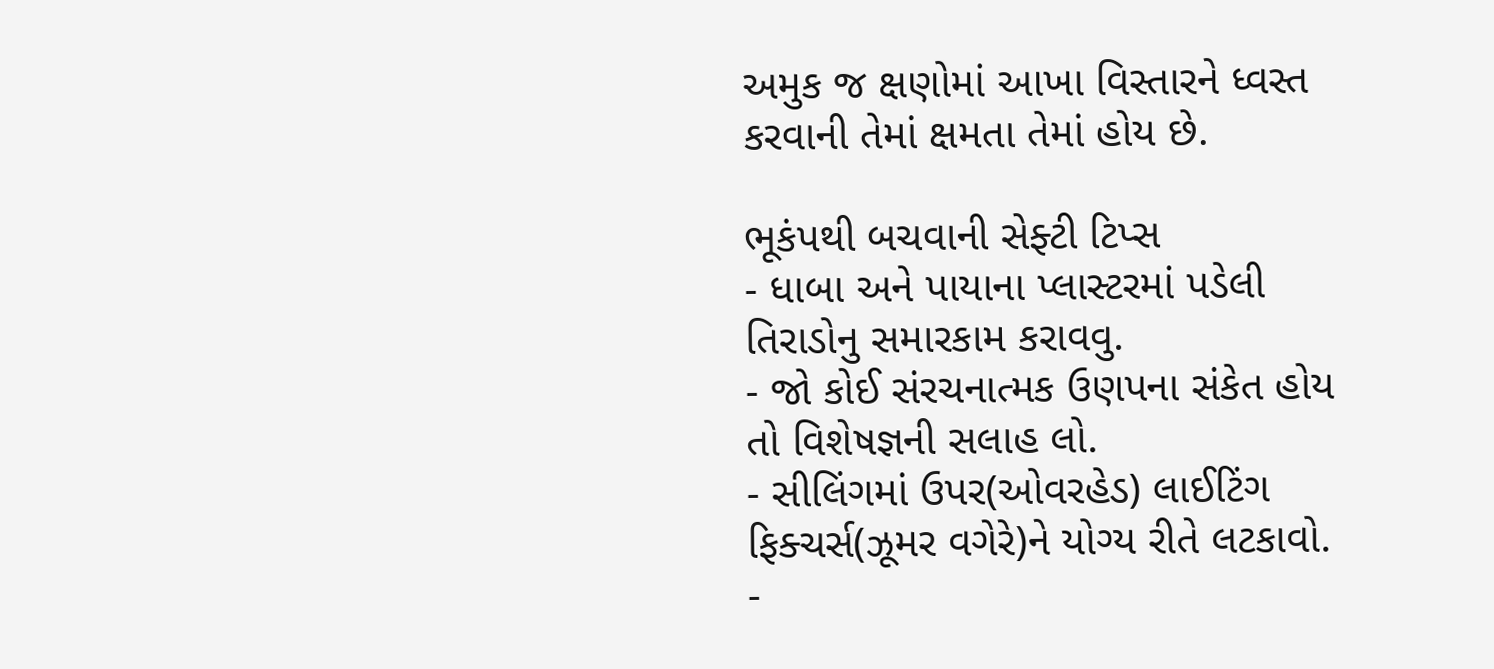અમુક જ ક્ષણોમાં આખા વિસ્તારને ધ્વસ્ત કરવાની તેમાં ક્ષમતા તેમાં હોય છે.

ભૂકંપથી બચવાની સેફ્ટી ટિપ્સ
- ધાબા અને પાયાના પ્લાસ્ટરમાં પડેલી તિરાડોનુ સમારકામ કરાવવુ.
- જો કોઈ સંરચનાત્મક ઉણપના સંકેત હોય તો વિશેષજ્ઞની સલાહ લો.
- સીલિંગમાં ઉપર(ઓવરહેડ) લાઈટિંગ ફિક્ચર્સ(ઝૂમર વગેરે)ને યોગ્ય રીતે લટકાવો.
-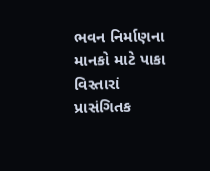ભવન નિર્માણના માનકો માટે પાકા વિસ્તારાં પ્રાસંગિતક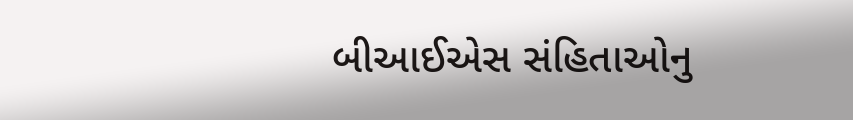બીઆઈએસ સંહિતાઓનુ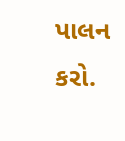પાલન કરો.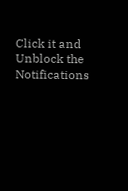Click it and Unblock the Notifications